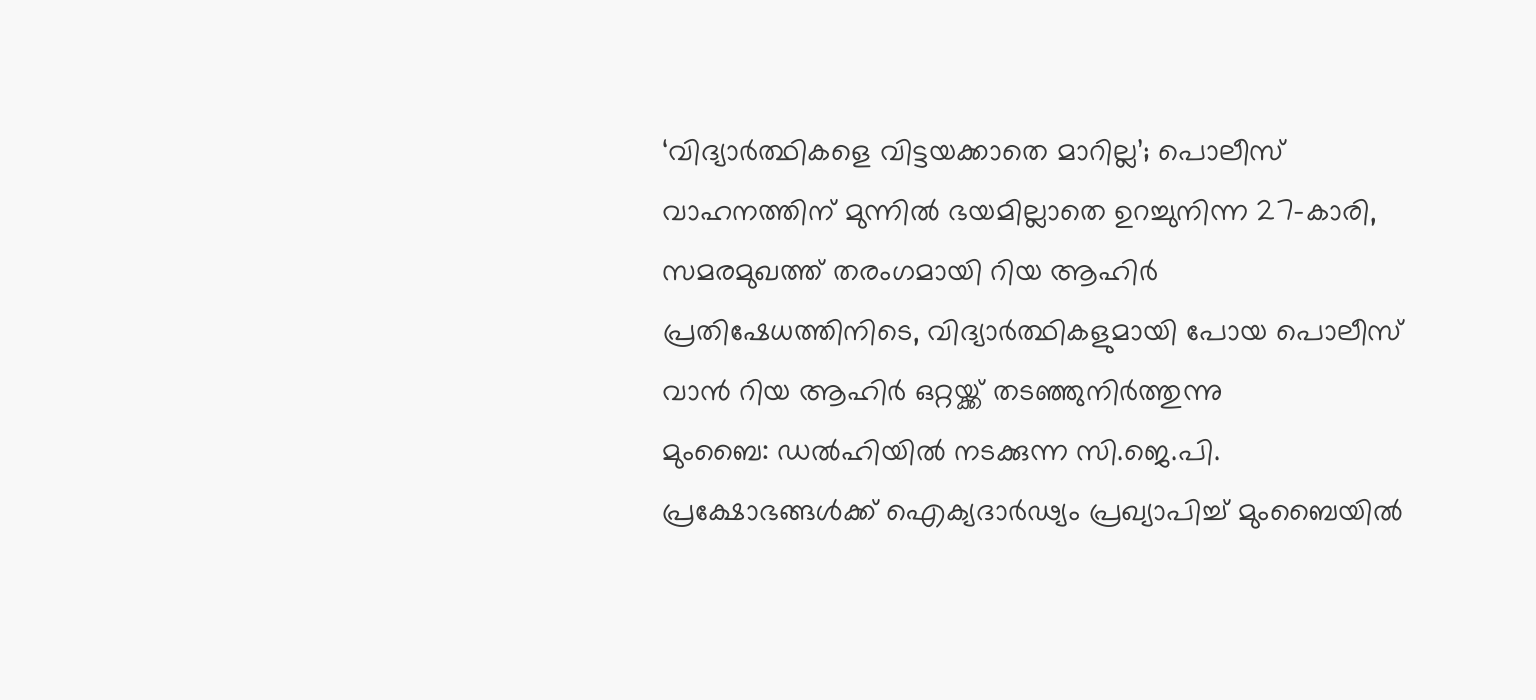‘വിദ്യാർത്ഥികളെ വിട്ടയക്കാതെ മാറില്ല’; പൊലീസ് വാഹനത്തിന് മുന്നിൽ ഭയമില്ലാതെ ഉറച്ചുനിന്ന 27-കാരി, സമരമുഖത്ത് തരംഗമായി റിയ ആഹിർ
പ്രതിഷേധത്തിനിടെ, വിദ്യാർത്ഥികളുമായി പോയ പൊലീസ് വാൻ റിയ ആഹിർ ഒറ്റയ്ക്ക് തടഞ്ഞുനിർത്തുന്നു
മുംബൈ: ഡൽഹിയിൽ നടക്കുന്ന സി.ജെ.പി. പ്രക്ഷോഭങ്ങൾക്ക് ഐക്യദാർഢ്യം പ്രഖ്യാപിച്ച് മുംബൈയിൽ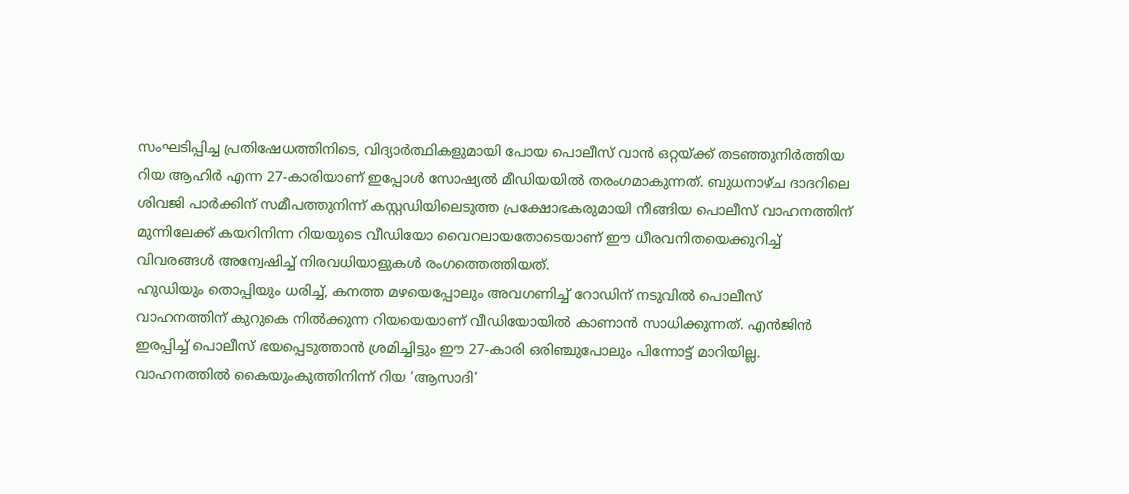സംഘടിപ്പിച്ച പ്രതിഷേധത്തിനിടെ, വിദ്യാർത്ഥികളുമായി പോയ പൊലീസ് വാൻ ഒറ്റയ്ക്ക് തടഞ്ഞുനിർത്തിയ റിയ ആഹിർ എന്ന 27-കാരിയാണ് ഇപ്പോൾ സോഷ്യൽ മീഡിയയിൽ തരംഗമാകുന്നത്. ബുധനാഴ്ച ദാദറിലെ ശിവജി പാർക്കിന് സമീപത്തുനിന്ന് കസ്റ്റഡിയിലെടുത്ത പ്രക്ഷോഭകരുമായി നീങ്ങിയ പൊലീസ് വാഹനത്തിന് മുന്നിലേക്ക് കയറിനിന്ന റിയയുടെ വീഡിയോ വൈറലായതോടെയാണ് ഈ ധീരവനിതയെക്കുറിച്ച് വിവരങ്ങൾ അന്വേഷിച്ച് നിരവധിയാളുകൾ രംഗത്തെത്തിയത്.
ഹുഡിയും തൊപ്പിയും ധരിച്ച്, കനത്ത മഴയെപ്പോലും അവഗണിച്ച് റോഡിന് നടുവിൽ പൊലീസ് വാഹനത്തിന് കുറുകെ നിൽക്കുന്ന റിയയെയാണ് വീഡിയോയിൽ കാണാൻ സാധിക്കുന്നത്. എൻജിൻ ഇരപ്പിച്ച് പൊലീസ് ഭയപ്പെടുത്താൻ ശ്രമിച്ചിട്ടും ഈ 27-കാരി ഒരിഞ്ചുപോലും പിന്നോട്ട് മാറിയില്ല. വാഹനത്തിൽ കൈയുംകുത്തിനിന്ന് റിയ ‘ആസാദി’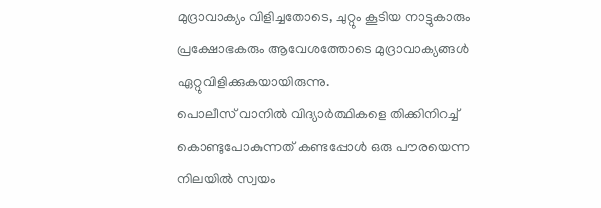മുദ്രാവാക്യം വിളിച്ചതോടെ, ചുറ്റും കൂടിയ നാട്ടുകാരും പ്രക്ഷോഭകരും ആവേശത്തോടെ മുദ്രാവാക്യങ്ങൾ ഏറ്റുവിളിക്കുകയായിരുന്നു.
പൊലീസ് വാനിൽ വിദ്യാർത്ഥികളെ തിക്കിനിറച്ച് കൊണ്ടുപോകുന്നത് കണ്ടപ്പോൾ ഒരു പൗരയെന്ന നിലയിൽ സ്വയം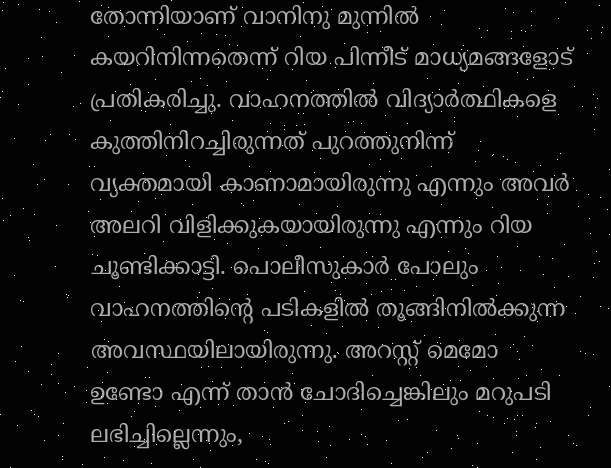തോന്നിയാണ് വാനിനു മുന്നിൽ കയറിനിന്നതെന്ന് റിയ പിന്നീട് മാധ്യമങ്ങളോട് പ്രതികരിച്ചു. വാഹനത്തിൽ വിദ്യാർത്ഥികളെ കുത്തിനിറച്ചിരുന്നത് പുറത്തുനിന്ന് വ്യക്തമായി കാണാമായിരുന്നു എന്നും അവർ അലറി വിളിക്കുകയായിരുന്നു എന്നും റിയ ചൂണ്ടിക്കാട്ടി. പൊലീസുകാർ പോലും വാഹനത്തിന്റെ പടികളിൽ തൂങ്ങിനിൽക്കുന്ന അവസ്ഥയിലായിരുന്നു. അറസ്റ്റ് മെമോ ഉണ്ടോ എന്ന് താൻ ചോദിച്ചെങ്കിലും മറുപടി ലഭിച്ചില്ലെന്നും,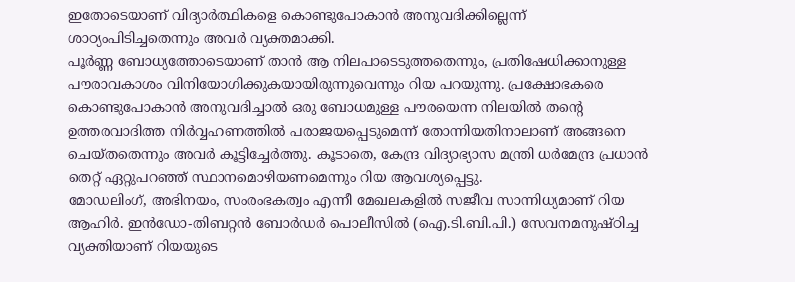ഇതോടെയാണ് വിദ്യാർത്ഥികളെ കൊണ്ടുപോകാൻ അനുവദിക്കില്ലെന്ന് ശാഠ്യംപിടിച്ചതെന്നും അവർ വ്യക്തമാക്കി.
പൂർണ്ണ ബോധ്യത്തോടെയാണ് താൻ ആ നിലപാടെടുത്തതെന്നും, പ്രതിഷേധിക്കാനുള്ള പൗരാവകാശം വിനിയോഗിക്കുകയായിരുന്നുവെന്നും റിയ പറയുന്നു. പ്രക്ഷോഭകരെ കൊണ്ടുപോകാൻ അനുവദിച്ചാൽ ഒരു ബോധമുള്ള പൗരയെന്ന നിലയിൽ തന്റെ ഉത്തരവാദിത്ത നിർവ്വഹണത്തിൽ പരാജയപ്പെടുമെന്ന് തോന്നിയതിനാലാണ് അങ്ങനെ ചെയ്തതെന്നും അവർ കൂട്ടിച്ചേർത്തു. കൂടാതെ, കേന്ദ്ര വിദ്യാഭ്യാസ മന്ത്രി ധർമേന്ദ്ര പ്രധാൻ തെറ്റ് ഏറ്റുപറഞ്ഞ് സ്ഥാനമൊഴിയണമെന്നും റിയ ആവശ്യപ്പെട്ടു.
മോഡലിംഗ്, അഭിനയം, സംരംഭകത്വം എന്നീ മേഖലകളിൽ സജീവ സാന്നിധ്യമാണ് റിയ ആഹിർ. ഇൻഡോ-തിബറ്റൻ ബോർഡർ പൊലീസിൽ (ഐ.ടി.ബി.പി.) സേവനമനുഷ്ഠിച്ച വ്യക്തിയാണ് റിയയുടെ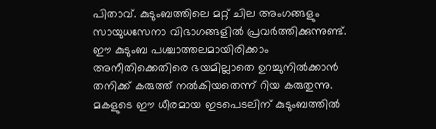പിതാവ്. കുടുംബത്തിലെ മറ്റ് ചില അംഗങ്ങളും സായുധസേനാ വിഭാഗങ്ങളിൽ പ്രവർത്തിക്കുന്നുണ്ട്. ഈ കുടുംബ പശ്ചാത്തലമായിരിക്കാം അനീതിക്കെതിരെ ഭയമില്ലാതെ ഉറച്ചുനിൽക്കാൻ തനിക്ക് കരുത്ത് നൽകിയതെന്ന് റിയ കരുതുന്നു. മകളുടെ ഈ ധീരമായ ഇടപെടലിന് കുടുംബത്തിൽ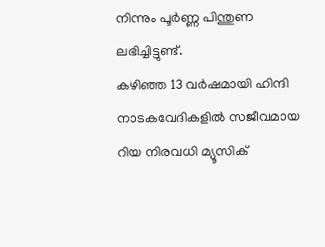നിന്നും പൂർണ്ണ പിന്തുണ ലഭിച്ചിട്ടുണ്ട്.
കഴിഞ്ഞ 13 വർഷമായി ഹിന്ദി നാടകവേദികളിൽ സജീവമായ റിയ നിരവധി മ്യൂസിക്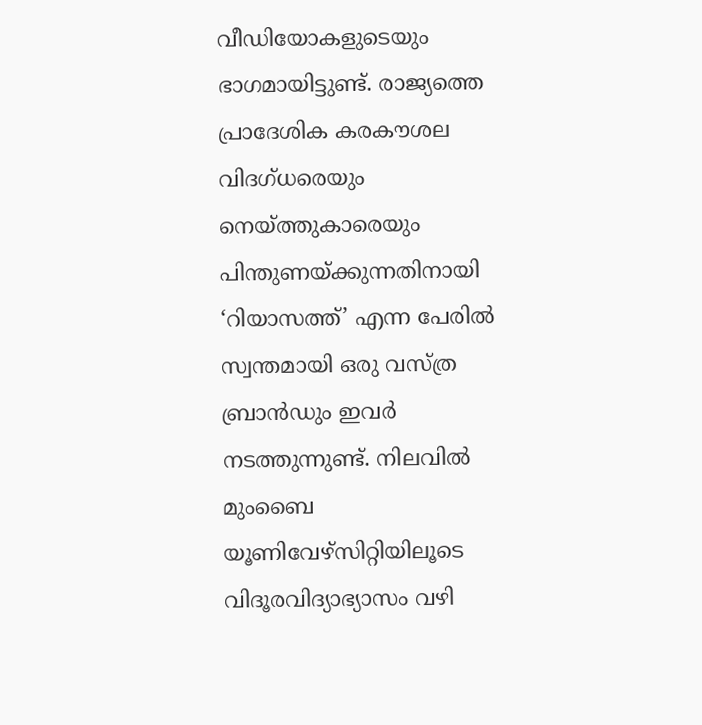വീഡിയോകളുടെയും ഭാഗമായിട്ടുണ്ട്. രാജ്യത്തെ പ്രാദേശിക കരകൗശല വിദഗ്ധരെയും നെയ്ത്തുകാരെയും പിന്തുണയ്ക്കുന്നതിനായി ‘റിയാസത്ത്’ എന്ന പേരിൽ സ്വന്തമായി ഒരു വസ്ത്ര ബ്രാൻഡും ഇവർ നടത്തുന്നുണ്ട്. നിലവിൽ മുംബൈ യൂണിവേഴ്സിറ്റിയിലൂടെ വിദൂരവിദ്യാഭ്യാസം വഴി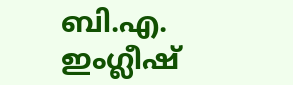ബി.എ. ഇംഗ്ലീഷ്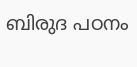ബിരുദ പഠനം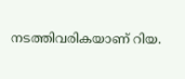നടത്തിവരികയാണ് റിയ.